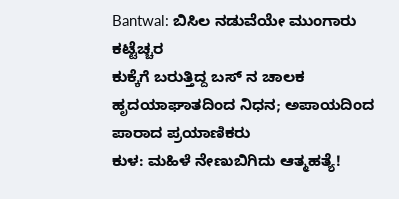Bantwal: ಬಿಸಿಲ ನಡುವೆಯೇ ಮುಂಗಾರು ಕಟ್ಟೆಚ್ಚರ
ಕುಕ್ಕೆಗೆ ಬರುತ್ತಿದ್ದ ಬಸ್ ನ ಚಾಲಕ ಹೃದಯಾಘಾತದಿಂದ ನಿಧನ; ಅಪಾಯದಿಂದ ಪಾರಾದ ಪ್ರಯಾಣಿಕರು
ಕುಳ: ಮಹಿಳೆ ನೇಣುಬಿಗಿದು ಆತ್ಮಹತ್ಯೆ!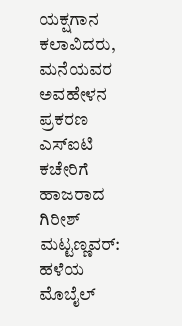ಯಕ್ಷಗಾನ ಕಲಾವಿದರು, ಮನೆಯವರ ಅವಹೇಳನ ಪ್ರಕರಣ
ಎಸ್ಐಟಿ ಕಚೇರಿಗೆ ಹಾಜರಾದ ಗಿರೀಶ್ ಮಟ್ಟಣ್ಣವರ್: ಹಳೆಯ ಮೊಬೈಲ್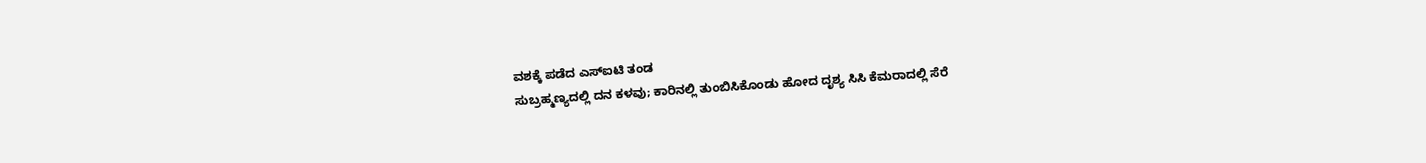ವಶಕ್ಕೆ ಪಡೆದ ಎಸ್ಐಟಿ ತಂಡ
ಸುಬ್ರಹ್ಮಣ್ಯದಲ್ಲಿ ದನ ಕಳವು; ಕಾರಿನಲ್ಲಿ ತುಂಬಿಸಿಕೊಂಡು ಹೋದ ದೃಶ್ಯ ಸಿಸಿ ಕೆಮರಾದಲ್ಲಿ ಸೆರೆ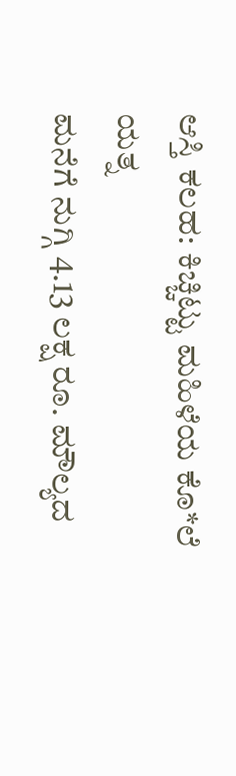ಆಸ್ತಿ ಕಲಹ: ಕಿಚ್ಚಿಟ್ಟು ಮಹಿಳೆಯ ಕೊ*ಲೆ ಯತ್ನ
ಮನೆಗೆ ನುಗ್ಗಿ 4.13 ಲಕ್ಷ ರೂ. ಮೌಲ್ಯದ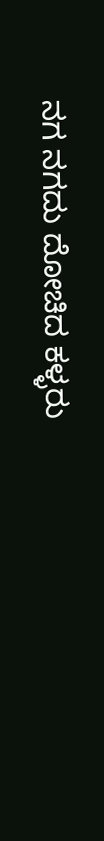ನಗ ನಗದು ದೋಚಿದ ಕಳ್ಳರು